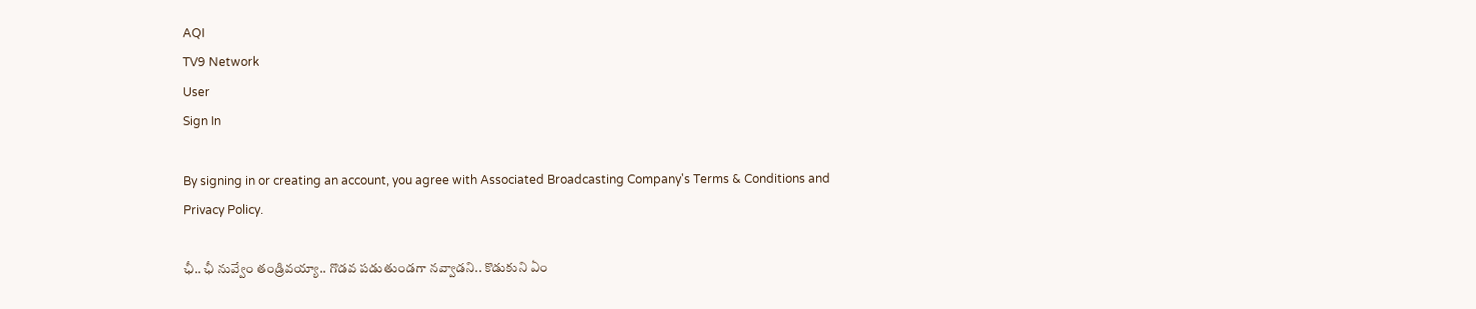AQI
TV9 Network
User
Sign In

By signing in or creating an account, you agree with Associated Broadcasting Company's Terms & Conditions and Privacy Policy.

ఛీ.. ఛీ నువ్వేం తండ్రివయ్యా.. గొడవ పడుతుండగా నవ్వాడని.. కొడుకుని ఏం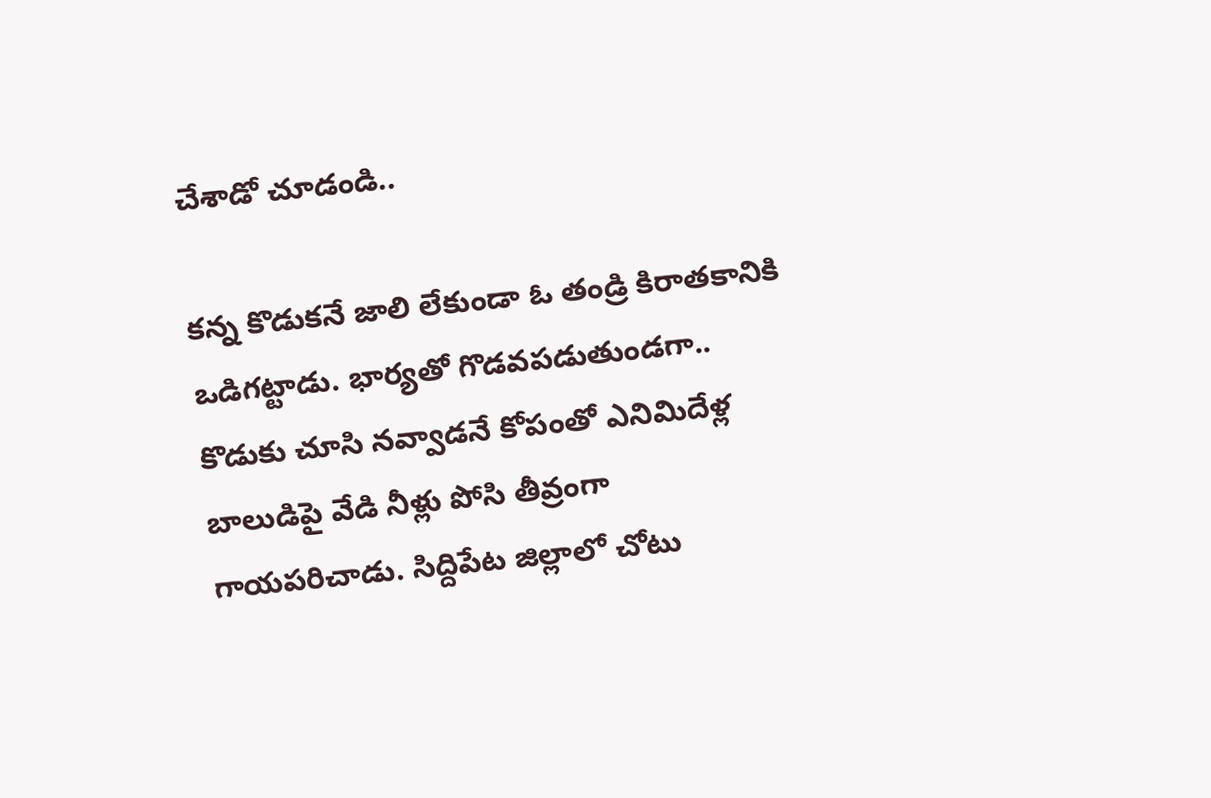చేశాడో చూడండి..

కన్న కొడుకనే జాలి లేకుండా ఓ తండ్రి కిరాతకానికి ఒడిగట్టాడు. భార్యతో గొడవపడుతుండగా.. కొడుకు చూసి నవ్వాడనే కోపంతో ఎనిమిదేళ్ల బాలుడిపై వేడి నీళ్లు పోసి తీవ్రంగా గాయపరిచాడు. సిద్దిపేట జిల్లాలో చోటు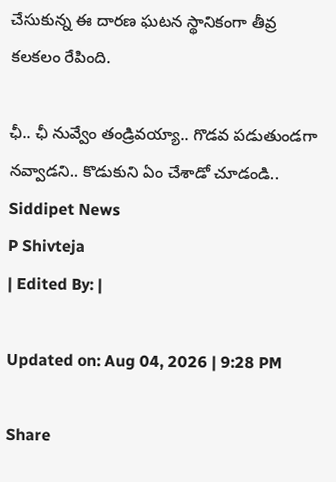చేసుకున్న ఈ దారణ ఘటన స్థానికంగా తీవ్ర కలకలం రేపింది.

ఛీ.. ఛీ నువ్వేం తండ్రివయ్యా.. గొడవ పడుతుండగా నవ్వాడని.. కొడుకుని ఏం చేశాడో చూడండి..
Siddipet News
P Shivteja
| Edited By: |

Updated on: Aug 04, 2026 | 9:28 PM

Share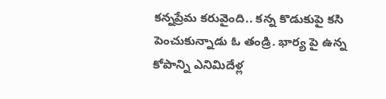కన్నప్రేమ కరువైంది.. కన్న కొడుకుపై కసి పెంచుకున్నాడు ఓ తండ్రి. భార్య పై ఉన్న కోపాన్ని ఎనిమిదేళ్ల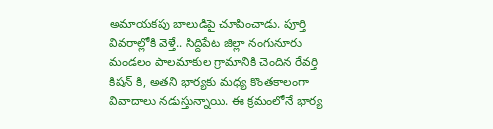అమాయకపు బాలుడిపై చూపించాడు. పూర్తి వివరాల్లోకి వెళ్తే.. సిద్దిపేట జిల్లా నంగునూరు మండలం పాలమాకుల గ్రామానికి చెందిన రేవర్తి కిషన్ కి, అతని భార్యకు మధ్య కొంతకాలంగా వివాదాలు నడుస్తున్నాయి. ఈ క్రమంలోనే భార్య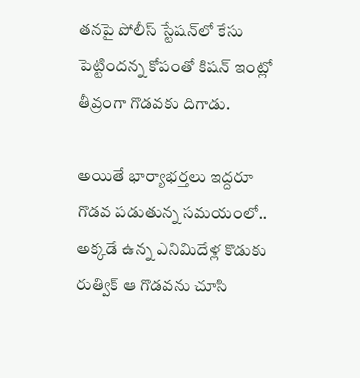తనపై పోలీస్ స్టేషన్‌లో కేసు పెట్టిందన్న కోపంతో కిషన్ ఇంట్లో తీవ్రంగా గొడవకు దిగాడు.

అయితే భార్యాభర్తలు ఇద్దరూ గొడవ పడుతున్న సమయంలో.. అక్కడే ఉన్న ఎనిమిదేళ్ల కొడుకు రుత్విక్ ఆ గొడవను చూసి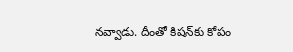నవ్వాడు. దీంతో కిషన్‌కు కోపం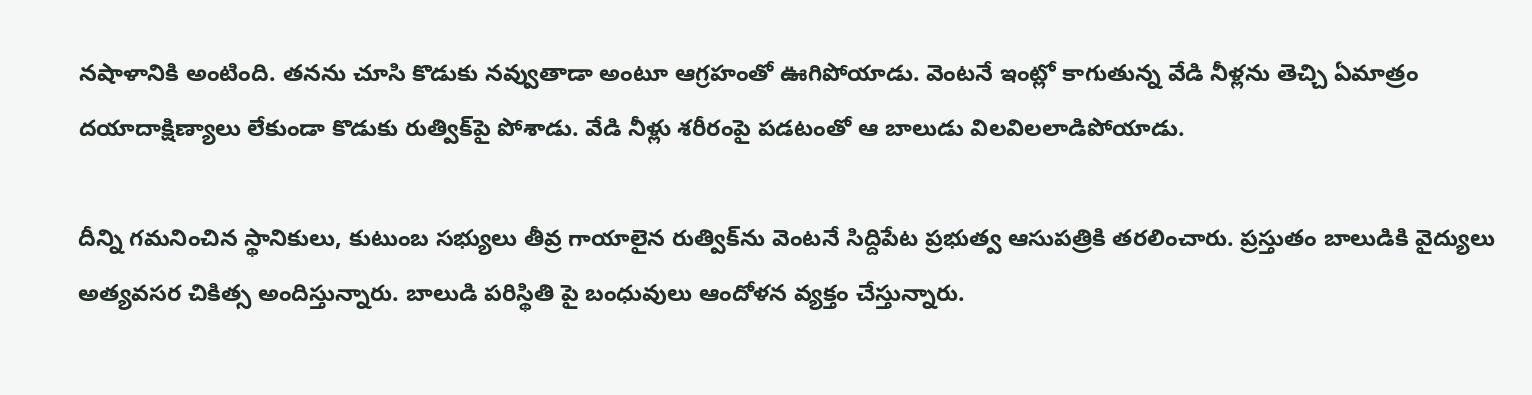నషాళానికి అంటింది. తనను చూసి కొడుకు నవ్వుతాడా అంటూ ఆగ్రహంతో ఊగిపోయాడు. వెంటనే ఇంట్లో కాగుతున్న వేడి నీళ్లను తెచ్చి ఏమాత్రం దయాదాక్షిణ్యాలు లేకుండా కొడుకు రుత్విక్‌పై పోశాడు. వేడి నీళ్లు శరీరంపై పడటంతో ఆ బాలుడు విలవిలలాడిపోయాడు.

దీన్ని గమనించిన స్థానికులు, కుటుంబ సభ్యులు తీవ్ర గాయాలైన రుత్విక్‌ను వెంటనే సిద్దిపేట ప్రభుత్వ ఆసుపత్రికి తరలించారు. ప్రస్తుతం బాలుడికి వైద్యులు అత్యవసర చికిత్స అందిస్తున్నారు. బాలుడి పరిస్థితి పై బంధువులు ఆందోళన వ్యక్తం చేస్తున్నారు.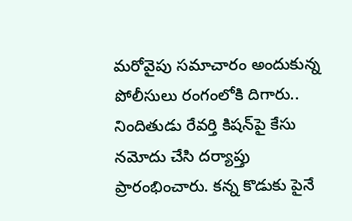మరోవైపు సమాచారం అందుకున్న పోలీసులు రంగంలోకి దిగారు.. నిందితుడు రేవర్తి కిషన్‌పై కేసు నమోదు చేసి దర్యాప్తు ప్రారంభించారు. కన్న కొడుకు పైనే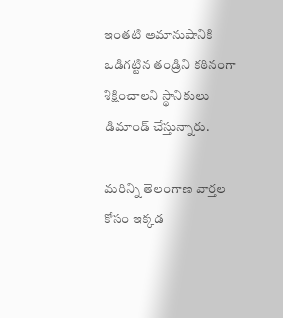ఇంతటి అమానుషానికి ఒడిగట్టిన తండ్రిని కఠినంగా శిక్షించాలని స్థానికులు డిమాండ్ చేస్తున్నారు.

మరిన్ని తెలంగాణ వార్తల కోసం ఇక్కడ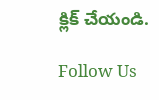క్లిక్ చేయండి.

Follow Us